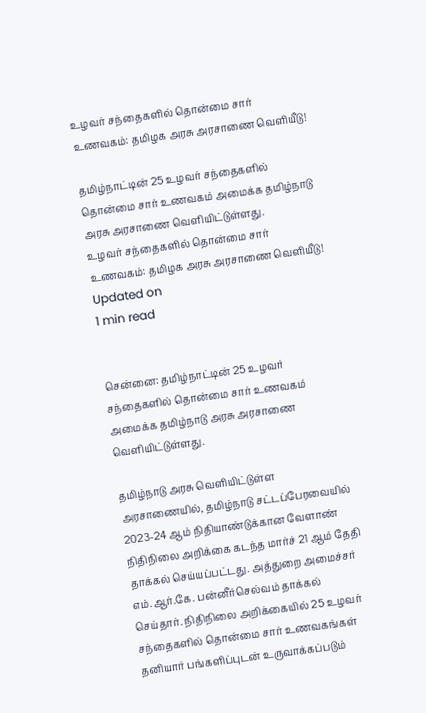உழவர் சந்தைகளில் தொன்மை சார் உணவகம்: தமிழக அரசு அரசாணை வெளியீடு!

தமிழ்நாட்டின் 25 உழவர் சந்தைகளில் தொன்மை சார் உணவகம் அமைக்க தமிழ்நாடு அரசு அரசாணை வெளியிட்டுள்ளது.
உழவர் சந்தைகளில் தொன்மை சார் உணவகம்: தமிழக அரசு அரசாணை வெளியீடு!
Updated on
1 min read


சென்னை: தமிழ்நாட்டின் 25 உழவர் சந்தைகளில் தொன்மை சார் உணவகம் அமைக்க தமிழ்நாடு அரசு அரசாணை வெளியிட்டுள்ளது.

தமிழ்நாடு அரசு வெளியிட்டுள்ள அரசாணையில், தமிழ்நாடு சட்டப்பேரவையில் 2023-24 ஆம் நிதியாண்டுக்கான வேளாண் நிதிநிலை அறிக்கை கடந்த மார்ச் 21 ஆம் தேதி தாக்கல் செய்யப்பட்டது. அத்துறை அமைச்சர் எம்.ஆர்.கே. பன்னீர்செல்வம் தாக்கல் செய்தார். நிதிநிலை அறிக்கையில் 25 உழவர் சந்தைகளில் தொன்மை சார் உணவகங்கள் தனியார் பங்களிப்புடன் உருவாக்கப்படும்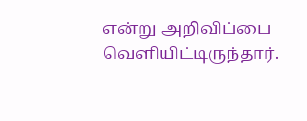என்று அறிவிப்பை வெளியிட்டிருந்தார்.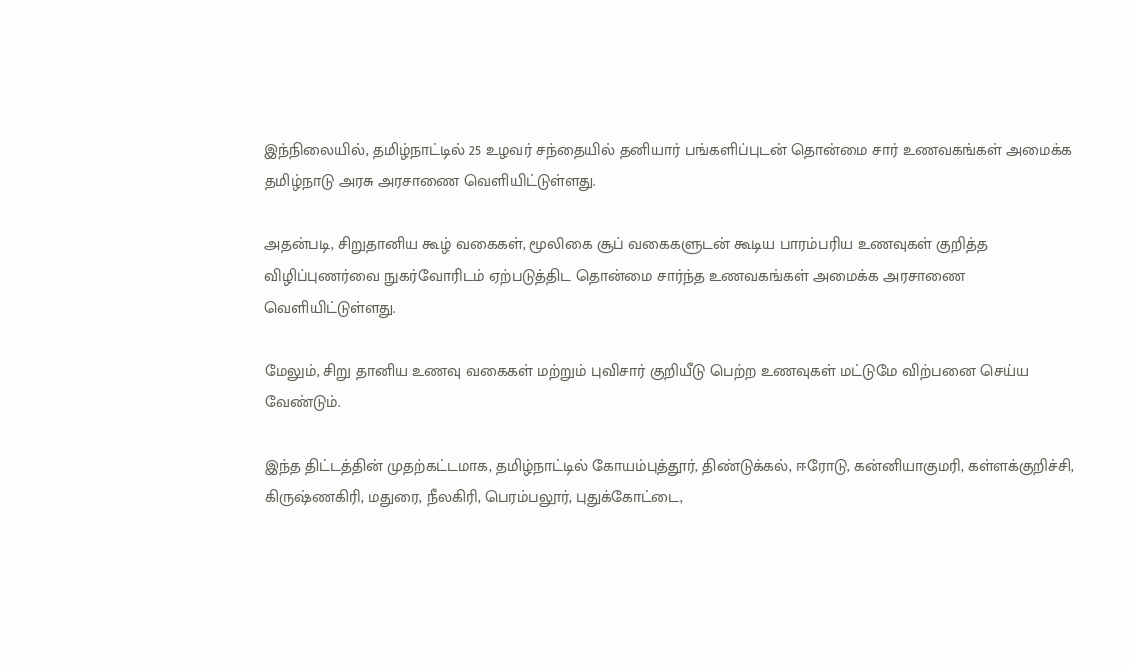இந்நிலையில், தமிழ்நாட்டில் 25 உழவர் சந்தையில் தனியார் பங்களிப்புடன் தொன்மை சார் உணவகங்கள் அமைக்க தமிழ்நாடு அரசு அரசாணை வெளியிட்டுள்ளது.

அதன்படி, சிறுதானிய கூழ் வகைகள், மூலிகை சூப் வகைகளுடன் கூடிய பாரம்பரிய உணவுகள் குறித்த விழிப்புணர்வை நுகர்வோரிடம் ஏற்படுத்திட தொன்மை சார்ந்த உணவகங்கள் அமைக்க அரசாணை வெளியிட்டுள்ளது.

மேலும், சிறு தானிய உணவு வகைகள் மற்றும் புவிசார் குறியீடு பெற்ற உணவுகள் மட்டுமே விற்பனை செய்ய வேண்டும்.

இந்த திட்டத்தின் முதற்கட்டமாக, தமிழ்நாட்டில் கோயம்புத்தூர், திண்டுக்கல், ஈரோடு, கன்னியாகுமரி, கள்ளக்குறிச்சி, கிருஷ்ணகிரி, மதுரை, நீலகிரி, பெரம்பலூர், புதுக்கோட்டை,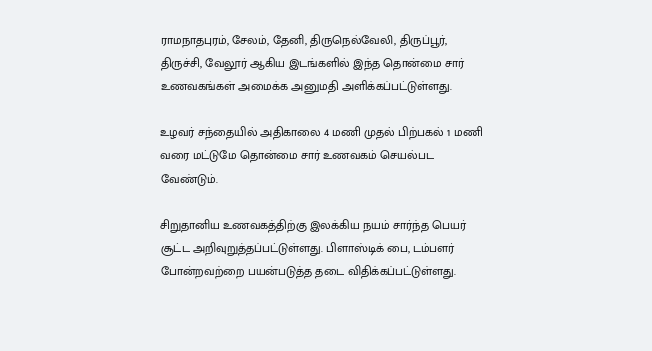ராமநாதபுரம், சேலம், தேனி, திருநெல்வேலி, திருப்பூர், திருச்சி, வேலூர் ஆகிய இடங்களில் இந்த தொன்மை சார் உணவகங்கள் அமைக்க அனுமதி அளிக்கப்பட்டுள்ளது.

உழவர் சந்தையில் அதிகாலை 4 மணி முதல் பிற்பகல் 1 மணி வரை மட்டுமே தொன்மை சார் உணவகம் செயல்பட வேண்டும்.

சிறுதானிய உணவகத்திற்கு இலக்கிய நயம் சார்ந்த பெயர் சூட்ட அறிவுறுத்தப்பட்டுள்ளது. பிளாஸ்டிக் பை, டம்பளர் போன்றவற்றை பயன்படுத்த தடை விதிக்கப்பட்டுள்ளது.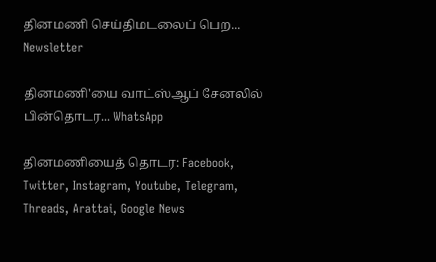தினமணி செய்திமடலைப் பெற... Newsletter

தினமணி'யை வாட்ஸ்ஆப் சேனலில் பின்தொடர... WhatsApp

தினமணியைத் தொடர: Facebook, Twitter, Instagram, Youtube, Telegram, Threads, Arattai, Google News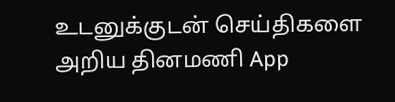உடனுக்குடன் செய்திகளை அறிய தினமணி App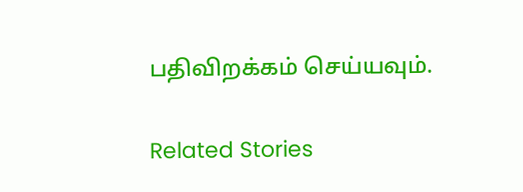பதிவிறக்கம் செய்யவும்.

Related Stories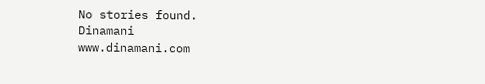No stories found.
Dinamani
www.dinamani.com